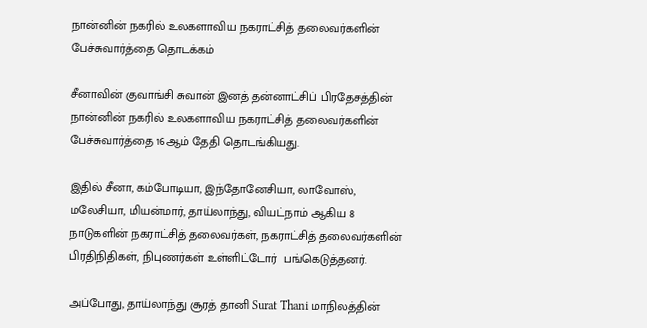நான்னின் நகரில் உலகளாவிய நகராட்சித் தலைவர்களின் பேச்சுவார்த்தை தொடக்கம்

சீனாவின் குவாங்சி சுவான் இனத் தன்னாட்சிப் பிரதேசத்தின் நான்னின் நகரில் உலகளாவிய நகராட்சித் தலைவர்களின் பேச்சுவார்த்தை 16ஆம் தேதி தொடங்கியது.

இதில் சீனா, கம்போடியா, இந்தோனேசியா, லாவோஸ், மலேசியா, மியன்மார், தாய்லாந்து, வியட்நாம் ஆகிய 8 நாடுகளின் நகராட்சித் தலைவர்கள், நகராட்சித் தலைவர்களின் பிரதிநிதிகள், நிபுணர்கள் உள்ளிட்டோர்  பங்கெடுத்தனர்.

அப்போது, தாய்லாந்து சூரத் தானி Surat Thani மாநிலத்தின்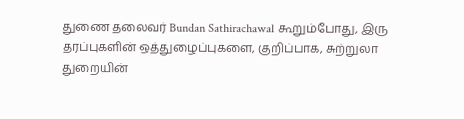துணை தலைவர் Bundan Sathirachawal கூறும்போது, இரு தரப்புகளின் ஒத்துழைப்புகளை, குறிப்பாக, சுற்றுலா துறையின்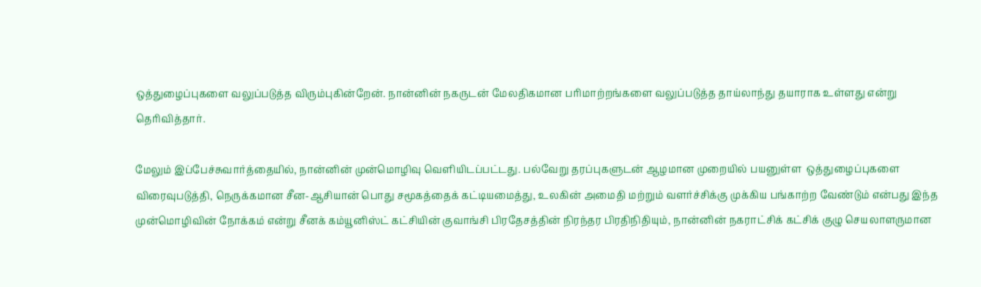ஒத்துழைப்புகளை வலுப்படுத்த விரும்புகின்றேன். நான்னின் நகருடன் மேலதிகமான பரிமாற்றங்களை வலுப்படுத்த தாய்லாந்து தயாராக உள்ளது என்று தெரிவித்தார்.

மேலும் இப்பேச்சுவார்த்தையில், நான்னின் முன்மொழிவு வெளியிடப்பட்டது. பல்வேறு தரப்புகளுடன் ஆழமான முறையில் பயனுள்ள  ஒத்துழைப்புகளை விரைவுபடுத்தி, நெருக்கமான சீன-ஆசியான் பொது சமூகத்தைக் கட்டியமைத்து, உலகின் அமைதி மற்றும் வளர்ச்சிக்கு முக்கிய பங்காற்ற வேண்டும் என்பது இந்த முன்மொழிவின் நோக்கம் என்று சீனக் கம்யூனிஸ்ட் கட்சியின் குவாங்சி பிரதேசத்தின் நிரந்தர பிரதிநிதியும், நான்னின் நகராட்சிக் கட்சிக் குழு செயலாளருமான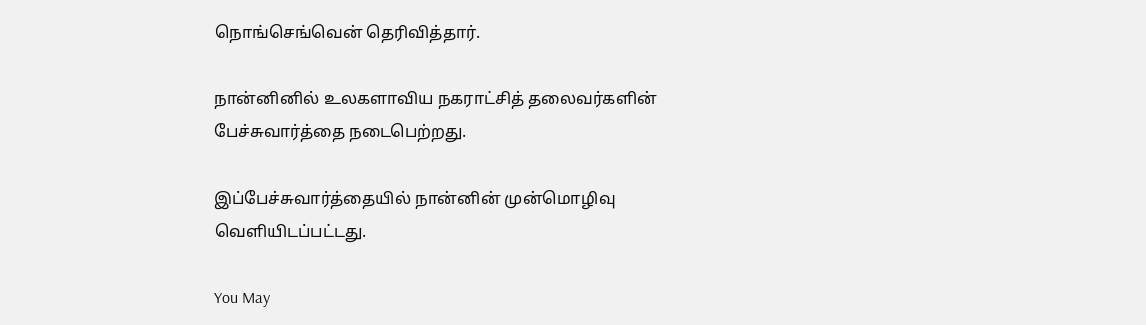நொங்செங்வென் தெரிவித்தார்.

நான்னினில் உலகளாவிய நகராட்சித் தலைவர்களின் பேச்சுவார்த்தை நடைபெற்றது.

இப்பேச்சுவார்த்தையில் நான்னின் முன்மொழிவு வெளியிடப்பட்டது.

You May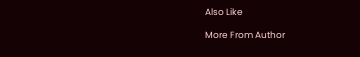Also Like

More From Author